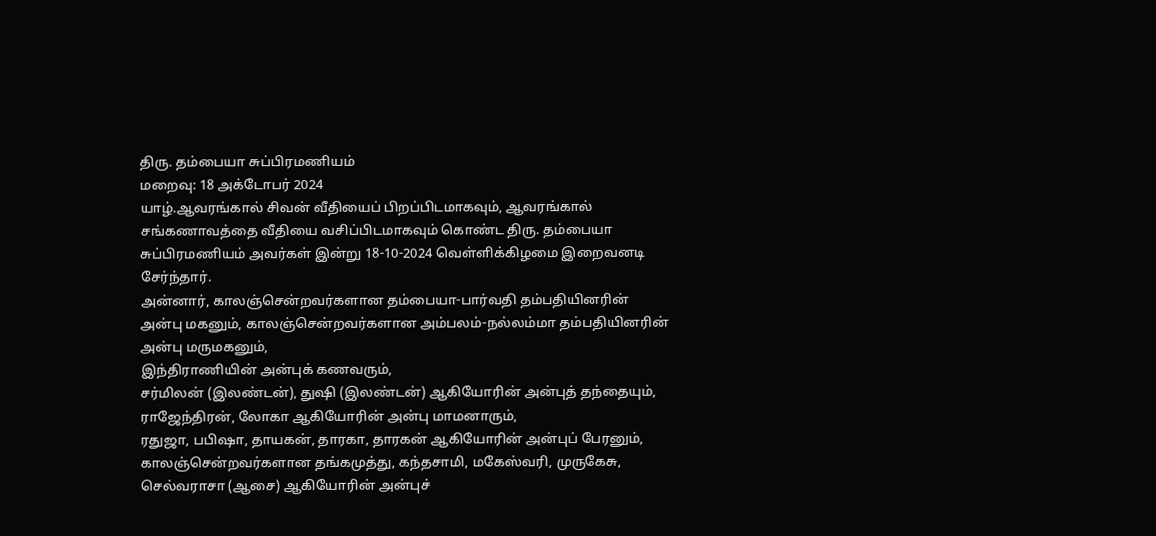திரு. தம்பையா சுப்பிரமணியம்
மறைவு: 18 அக்டோபர் 2024
யாழ்.ஆவரங்கால் சிவன் வீதியைப் பிறப்பிடமாகவும், ஆவரங்கால் சங்கணாவத்தை வீதியை வசிப்பிடமாகவும் கொண்ட திரு. தம்பையா சுப்பிரமணியம் அவர்கள் இன்று 18-10-2024 வெள்ளிக்கிழமை இறைவனடி சேர்ந்தார்.
அன்னார், காலஞ்சென்றவர்களான தம்பையா-பார்வதி தம்பதியினரின் அன்பு மகனும், காலஞ்சென்றவர்களான அம்பலம்-நல்லம்மா தம்பதியினரின் அன்பு மருமகனும்,
இந்திராணியின் அன்புக் கணவரும்,
சர்மிலன் (இலண்டன்), துஷி (இலண்டன்) ஆகியோரின் அன்புத் தந்தையும்,
ராஜேந்திரன், லோகா ஆகியோரின் அன்பு மாமனாரும்,
ரதுஜா, பபிஷா, தாயகன், தாரகா, தாரகன் ஆகியோரின் அன்புப் பேரனும்,
காலஞ்சென்றவர்களான தங்கமுத்து, கந்தசாமி, மகேஸ்வரி, முருகேசு, செல்வராசா (ஆசை) ஆகியோரின் அன்புச்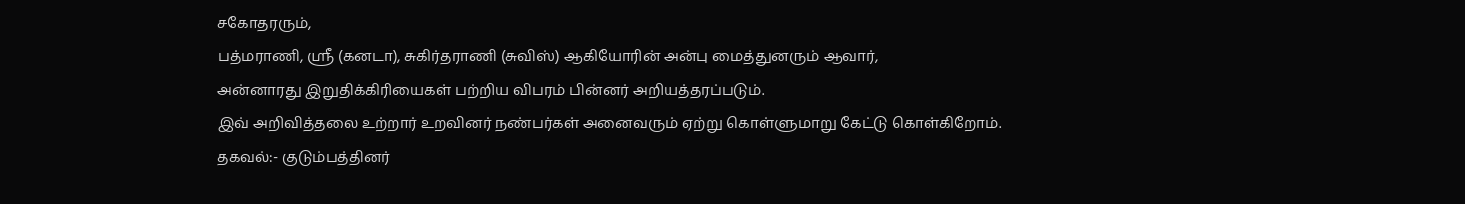சகோதரரும்,
பத்மராணி, ஶ்ரீ (கனடா), சுகிர்தராணி (சுவிஸ்) ஆகியோரின் அன்பு மைத்துனரும் ஆவார்,
அன்னாரது இறுதிக்கிரியைகள் பற்றிய விபரம் பின்னர் அறியத்தரப்படும்.
இவ் அறிவித்தலை உற்றார் உறவினர் நண்பர்கள் அனைவரும் ஏற்று கொள்ளுமாறு கேட்டு கொள்கிறோம்.
தகவல்:- குடும்பத்தினர்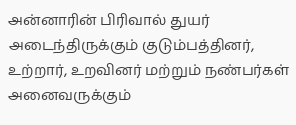அன்னாரின் பிரிவால் துயர் அடைந்திருக்கும் குடும்பத்தினர், உற்றார், உறவினர் மற்றும் நண்பர்கள் அனைவருக்கும்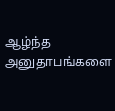ஆழ்ந்த அனுதாபங்களை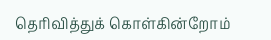தெரிவித்துக் கொள்கின்றோம்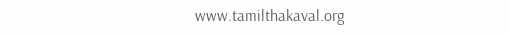www.tamilthakaval.org